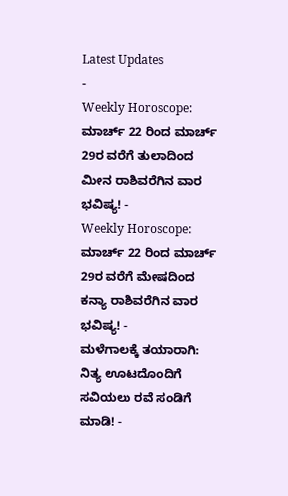Latest Updates
-
Weekly Horoscope: ಮಾರ್ಚ್ 22 ರಿಂದ ಮಾರ್ಚ್ 29ರ ವರೆಗೆ ತುಲಾದಿಂದ ಮೀನ ರಾಶಿವರೆಗಿನ ವಾರ ಭವಿಷ್ಯ! -
Weekly Horoscope: ಮಾರ್ಚ್ 22 ರಿಂದ ಮಾರ್ಚ್ 29ರ ವರೆಗೆ ಮೇಷದಿಂದ ಕನ್ಯಾ ರಾಶಿವರೆಗಿನ ವಾರ ಭವಿಷ್ಯ! -
ಮಳೆಗಾಲಕ್ಕೆ ತಯಾರಾಗಿ: ನಿತ್ಯ ಊಟದೊಂದಿಗೆ ಸವಿಯಲು ರವೆ ಸಂಡಿಗೆ ಮಾಡಿ! -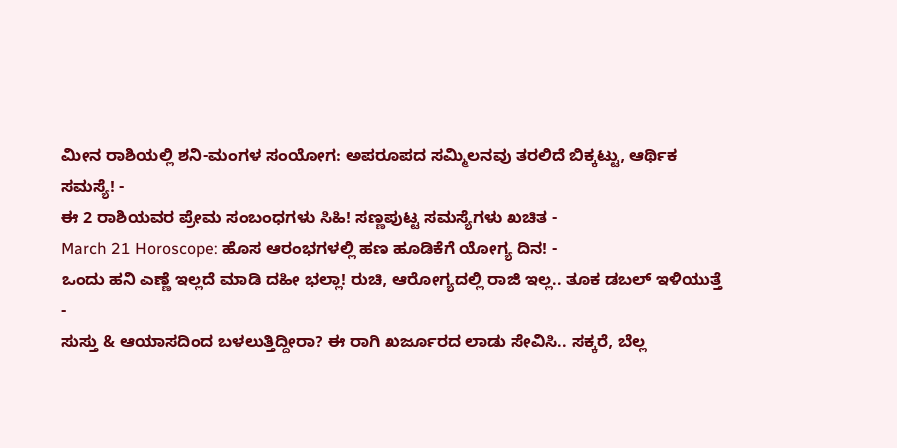ಮೀನ ರಾಶಿಯಲ್ಲಿ ಶನಿ-ಮಂಗಳ ಸಂಯೋಗ: ಅಪರೂಪದ ಸಮ್ಮಿಲನವು ತರಲಿದೆ ಬಿಕ್ಕಟ್ಟು, ಆರ್ಥಿಕ ಸಮಸ್ಯೆ! -
ಈ 2 ರಾಶಿಯವರ ಪ್ರೇಮ ಸಂಬಂಧಗಳು ಸಿಹಿ! ಸಣ್ಣಪುಟ್ಟ ಸಮಸ್ಯೆಗಳು ಖಚಿತ -
March 21 Horoscope: ಹೊಸ ಆರಂಭಗಳಲ್ಲಿ ಹಣ ಹೂಡಿಕೆಗೆ ಯೋಗ್ಯ ದಿನ! -
ಒಂದು ಹನಿ ಎಣ್ಣೆ ಇಲ್ಲದೆ ಮಾಡಿ ದಹೀ ಭಲ್ಲಾ! ರುಚಿ, ಆರೋಗ್ಯದಲ್ಲಿ ರಾಜಿ ಇಲ್ಲ.. ತೂಕ ಡಬಲ್ ಇಳಿಯುತ್ತೆ -
ಸುಸ್ತು & ಆಯಾಸದಿಂದ ಬಳಲುತ್ತಿದ್ದೀರಾ? ಈ ರಾಗಿ ಖರ್ಜೂರದ ಲಾಡು ಸೇವಿಸಿ.. ಸಕ್ಕರೆ, ಬೆಲ್ಲ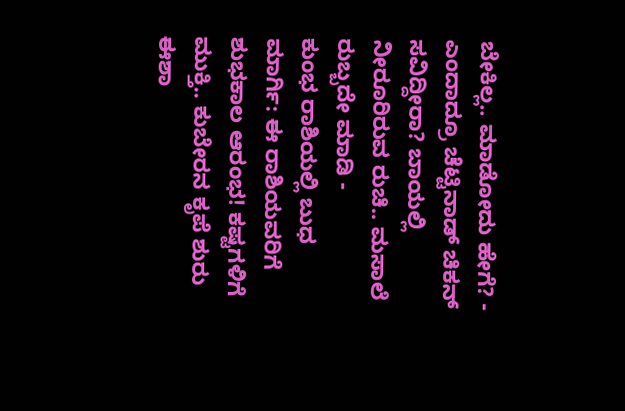ಬೇಕಿಲ್ಲ.. ಮಾಡೋದು ಹೇಗೆ? -
ಎಂದಾದ್ರೂ ಚೆಟ್ಟಿನಾಡ್ ಚಿಕನ್ ಸವಿದ್ದೀರಾ? ಬಾಯಲ್ಲಿ ನೀರೂರಿರುವ ರುಚಿ.. ಮಸಾಲೆ ರುಬ್ಬದೇ ಮಾಡಿ -
ಕುಂಭ ರಾಶಿಯಲ್ಲಿ ಬುಧ ಮಾರ್ಗಿ: ಈ ರಾಶಿಯವರಿಗೆ ಶುಭಕಾಲ ಆರಂಭ! ಕಷ್ಟಗಳಿಗೆ ಮುಕ್ತಿ.. ಕುಬೇರನ ಕೃಪೆ ಶುರು
ಈಶಾ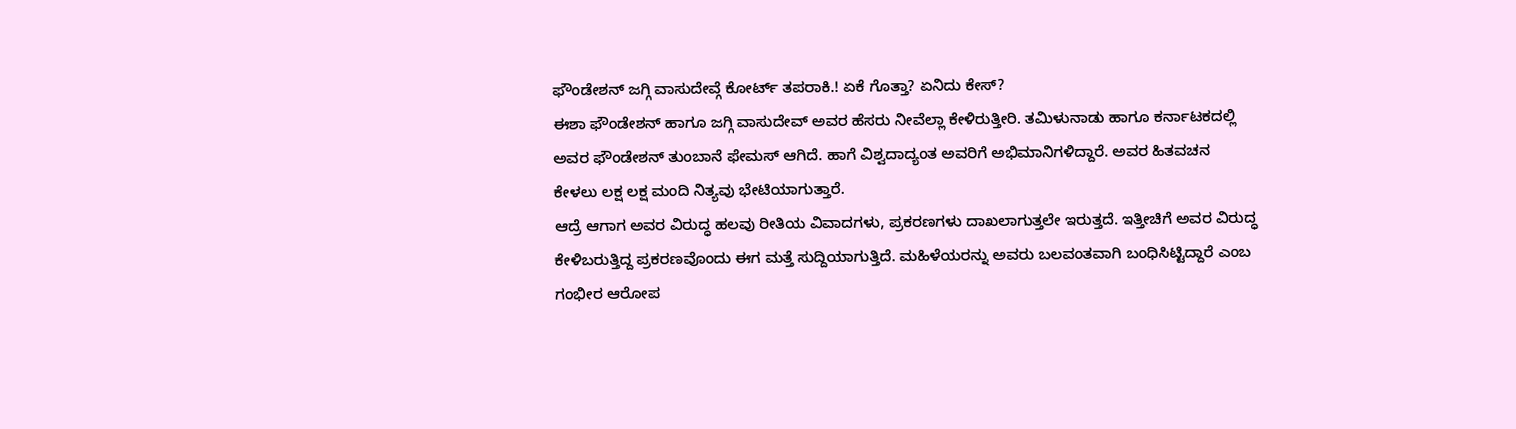ಫೌಂಡೇಶನ್ ಜಗ್ಗಿ ವಾಸುದೇವ್ಗೆ ಕೋರ್ಟ್ ತಪರಾಕಿ.! ಏಕೆ ಗೊತ್ತಾ? ಏನಿದು ಕೇಸ್?
ಈಶಾ ಫೌಂಡೇಶನ್ ಹಾಗೂ ಜಗ್ಗಿ ವಾಸುದೇವ್ ಅವರ ಹೆಸರು ನೀವೆಲ್ಲಾ ಕೇಳಿರುತ್ತೀರಿ. ತಮಿಳುನಾಡು ಹಾಗೂ ಕರ್ನಾಟಕದಲ್ಲಿ ಅವರ ಫೌಂಡೇಶನ್ ತುಂಬಾನೆ ಫೇಮಸ್ ಆಗಿದೆ. ಹಾಗೆ ವಿಶ್ವದಾದ್ಯಂತ ಅವರಿಗೆ ಅಭಿಮಾನಿಗಳಿದ್ದಾರೆ. ಅವರ ಹಿತವಚನ ಕೇಳಲು ಲಕ್ಷ ಲಕ್ಷ ಮಂದಿ ನಿತ್ಯವು ಭೇಟಿಯಾಗುತ್ತಾರೆ.
ಆದ್ರೆ ಆಗಾಗ ಅವರ ವಿರುದ್ಧ ಹಲವು ರೀತಿಯ ವಿವಾದಗಳು, ಪ್ರಕರಣಗಳು ದಾಖಲಾಗುತ್ತಲೇ ಇರುತ್ತದೆ. ಇತ್ತೀಚಿಗೆ ಅವರ ವಿರುದ್ಧ ಕೇಳಿಬರುತ್ತಿದ್ದ ಪ್ರಕರಣವೊಂದು ಈಗ ಮತ್ತೆ ಸುದ್ದಿಯಾಗುತ್ತಿದೆ. ಮಹಿಳೆಯರನ್ನು ಅವರು ಬಲವಂತವಾಗಿ ಬಂಧಿಸಿಟ್ಟಿದ್ದಾರೆ ಎಂಬ ಗಂಭೀರ ಆರೋಪ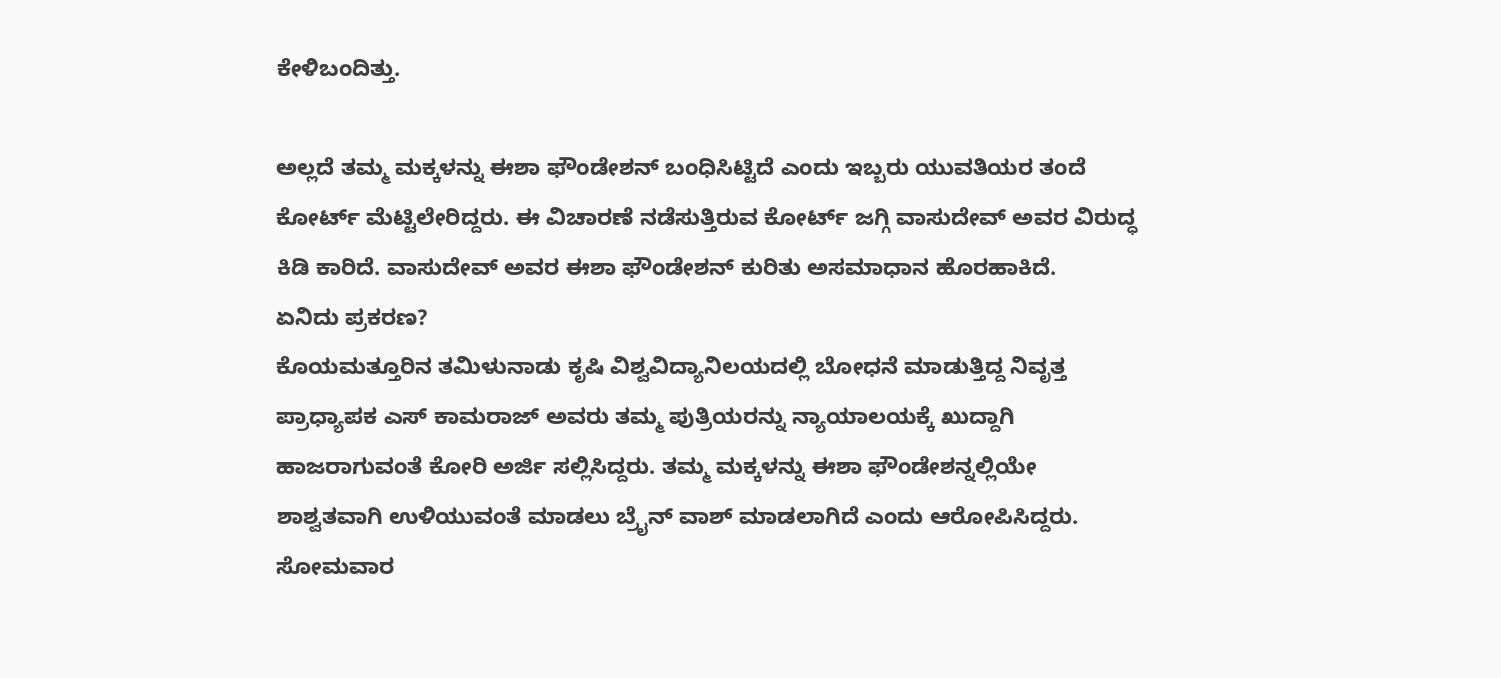ಕೇಳಿಬಂದಿತ್ತು.

ಅಲ್ಲದೆ ತಮ್ಮ ಮಕ್ಕಳನ್ನು ಈಶಾ ಫೌಂಡೇಶನ್ ಬಂಧಿಸಿಟ್ಟಿದೆ ಎಂದು ಇಬ್ಬರು ಯುವತಿಯರ ತಂದೆ ಕೋರ್ಟ್ ಮೆಟ್ಟಿಲೇರಿದ್ದರು. ಈ ವಿಚಾರಣೆ ನಡೆಸುತ್ತಿರುವ ಕೋರ್ಟ್ ಜಗ್ಗಿ ವಾಸುದೇವ್ ಅವರ ವಿರುದ್ಧ ಕಿಡಿ ಕಾರಿದೆ. ವಾಸುದೇವ್ ಅವರ ಈಶಾ ಫೌಂಡೇಶನ್ ಕುರಿತು ಅಸಮಾಧಾನ ಹೊರಹಾಕಿದೆ.
ಏನಿದು ಪ್ರಕರಣ?
ಕೊಯಮತ್ತೂರಿನ ತಮಿಳುನಾಡು ಕೃಷಿ ವಿಶ್ವವಿದ್ಯಾನಿಲಯದಲ್ಲಿ ಬೋಧನೆ ಮಾಡುತ್ತಿದ್ದ ನಿವೃತ್ತ ಪ್ರಾಧ್ಯಾಪಕ ಎಸ್ ಕಾಮರಾಜ್ ಅವರು ತಮ್ಮ ಪುತ್ರಿಯರನ್ನು ನ್ಯಾಯಾಲಯಕ್ಕೆ ಖುದ್ದಾಗಿ ಹಾಜರಾಗುವಂತೆ ಕೋರಿ ಅರ್ಜಿ ಸಲ್ಲಿಸಿದ್ದರು. ತಮ್ಮ ಮಕ್ಕಳನ್ನು ಈಶಾ ಫೌಂಡೇಶನ್ನಲ್ಲಿಯೇ ಶಾಶ್ವತವಾಗಿ ಉಳಿಯುವಂತೆ ಮಾಡಲು ಬ್ರೈನ್ ವಾಶ್ ಮಾಡಲಾಗಿದೆ ಎಂದು ಆರೋಪಿಸಿದ್ದರು.
ಸೋಮವಾರ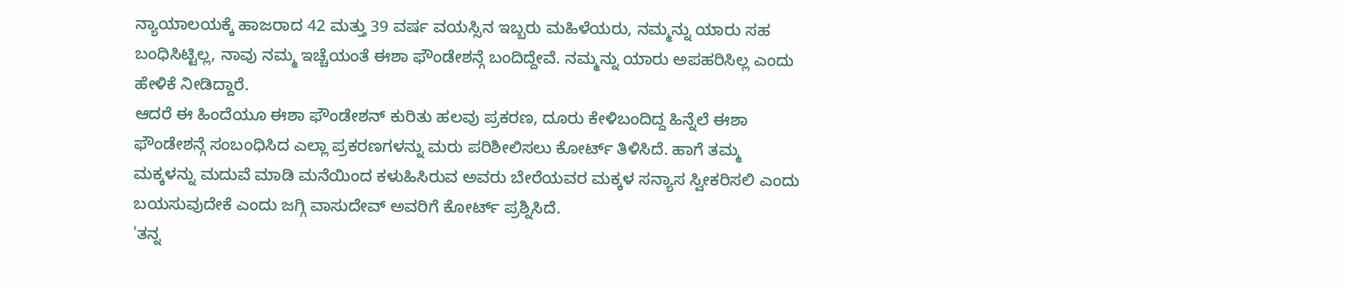ನ್ಯಾಯಾಲಯಕ್ಕೆ ಹಾಜರಾದ 42 ಮತ್ತು 39 ವರ್ಷ ವಯಸ್ಸಿನ ಇಬ್ಬರು ಮಹಿಳೆಯರು, ನಮ್ಮನ್ನು ಯಾರು ಸಹ ಬಂಧಿಸಿಟ್ಟಿಲ್ಲ, ನಾವು ನಮ್ಮ ಇಚ್ಚೆಯಂತೆ ಈಶಾ ಫೌಂಡೇಶನ್ಗೆ ಬಂದಿದ್ದೇವೆ. ನಮ್ಮನ್ನು ಯಾರು ಅಪಹರಿಸಿಲ್ಲ ಎಂದು ಹೇಳಿಕೆ ನೀಡಿದ್ದಾರೆ.
ಆದರೆ ಈ ಹಿಂದೆಯೂ ಈಶಾ ಫೌಂಡೇಶನ್ ಕುರಿತು ಹಲವು ಪ್ರಕರಣ, ದೂರು ಕೇಳಿಬಂದಿದ್ದ ಹಿನ್ನೆಲೆ ಈಶಾ ಫೌಂಡೇಶನ್ಗೆ ಸಂಬಂಧಿಸಿದ ಎಲ್ಲಾ ಪ್ರಕರಣಗಳನ್ನು ಮರು ಪರಿಶೀಲಿಸಲು ಕೋರ್ಟ್ ತಿಳಿಸಿದೆ. ಹಾಗೆ ತಮ್ಮ ಮಕ್ಕಳನ್ನು ಮದುವೆ ಮಾಡಿ ಮನೆಯಿಂದ ಕಳುಹಿಸಿರುವ ಅವರು ಬೇರೆಯವರ ಮಕ್ಕಳ ಸನ್ಯಾಸ ಸ್ವೀಕರಿಸಲಿ ಎಂದು ಬಯಸುವುದೇಕೆ ಎಂದು ಜಗ್ಗಿ ವಾಸುದೇವ್ ಅವರಿಗೆ ಕೋರ್ಟ್ ಪ್ರಶ್ನಿಸಿದೆ.
'ತನ್ನ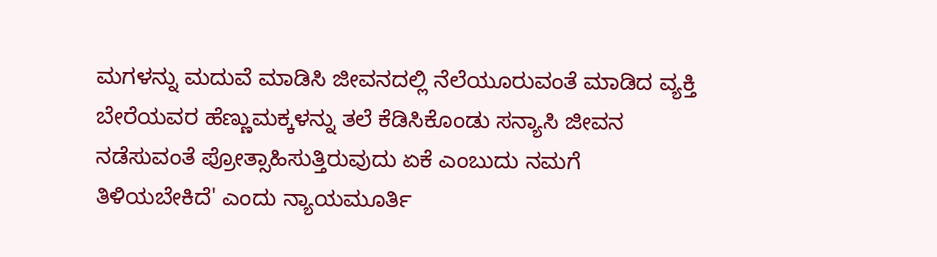ಮಗಳನ್ನು ಮದುವೆ ಮಾಡಿಸಿ ಜೀವನದಲ್ಲಿ ನೆಲೆಯೂರುವಂತೆ ಮಾಡಿದ ವ್ಯಕ್ತಿ ಬೇರೆಯವರ ಹೆಣ್ಣುಮಕ್ಕಳನ್ನು ತಲೆ ಕೆಡಿಸಿಕೊಂಡು ಸನ್ಯಾಸಿ ಜೀವನ ನಡೆಸುವಂತೆ ಪ್ರೋತ್ಸಾಹಿಸುತ್ತಿರುವುದು ಏಕೆ ಎಂಬುದು ನಮಗೆ ತಿಳಿಯಬೇಕಿದೆ' ಎಂದು ನ್ಯಾಯಮೂರ್ತಿ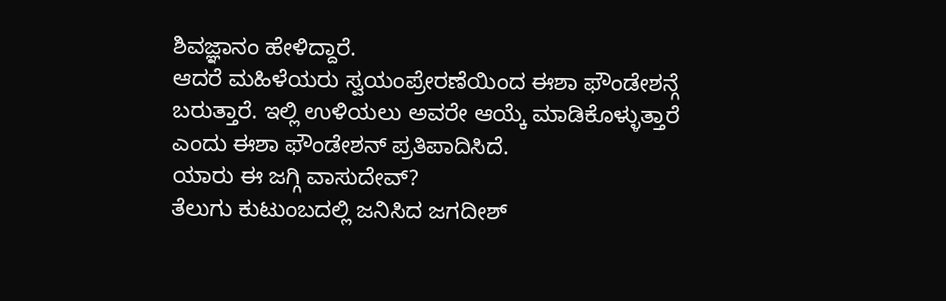ಶಿವಜ್ಞಾನಂ ಹೇಳಿದ್ದಾರೆ.
ಆದರೆ ಮಹಿಳೆಯರು ಸ್ವಯಂಪ್ರೇರಣೆಯಿಂದ ಈಶಾ ಫೌಂಡೇಶನ್ಗೆ ಬರುತ್ತಾರೆ. ಇಲ್ಲಿ ಉಳಿಯಲು ಅವರೇ ಆಯ್ಕೆ ಮಾಡಿಕೊಳ್ಳುತ್ತಾರೆ ಎಂದು ಈಶಾ ಫೌಂಡೇಶನ್ ಪ್ರತಿಪಾದಿಸಿದೆ.
ಯಾರು ಈ ಜಗ್ಗಿ ವಾಸುದೇವ್?
ತೆಲುಗು ಕುಟುಂಬದಲ್ಲಿ ಜನಿಸಿದ ಜಗದೀಶ್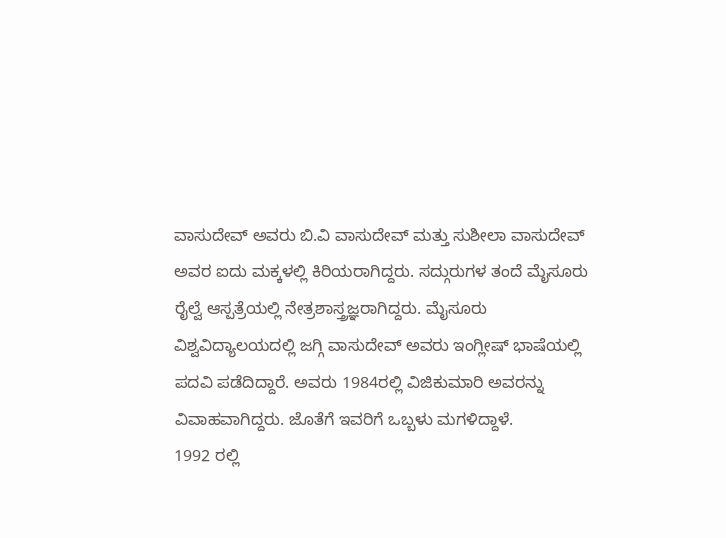ವಾಸುದೇವ್ ಅವರು ಬಿ.ವಿ ವಾಸುದೇವ್ ಮತ್ತು ಸುಶೀಲಾ ವಾಸುದೇವ್ ಅವರ ಐದು ಮಕ್ಕಳಲ್ಲಿ ಕಿರಿಯರಾಗಿದ್ದರು. ಸದ್ಗುರುಗಳ ತಂದೆ ಮೈಸೂರು ರೈಲ್ವೆ ಆಸ್ಪತ್ರೆಯಲ್ಲಿ ನೇತ್ರಶಾಸ್ತ್ರಜ್ಞರಾಗಿದ್ದರು. ಮೈಸೂರು ವಿಶ್ವವಿದ್ಯಾಲಯದಲ್ಲಿ ಜಗ್ಗಿ ವಾಸುದೇವ್ ಅವರು ಇಂಗ್ಲೀಷ್ ಭಾಷೆಯಲ್ಲಿ ಪದವಿ ಪಡೆದಿದ್ದಾರೆ. ಅವರು 1984ರಲ್ಲಿ ವಿಜಿಕುಮಾರಿ ಅವರನ್ನು ವಿವಾಹವಾಗಿದ್ದರು. ಜೊತೆಗೆ ಇವರಿಗೆ ಒಬ್ಬಳು ಮಗಳಿದ್ದಾಳೆ.
1992 ರಲ್ಲಿ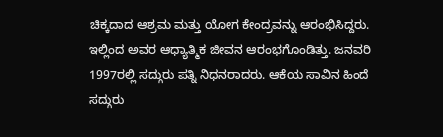ಚಿಕ್ಕದಾದ ಆಶ್ರಮ ಮತ್ತು ಯೋಗ ಕೇಂದ್ರವನ್ನು ಆರಂಭಿಸಿದ್ದರು. ಇಲ್ಲಿಂದ ಅವರ ಆಧ್ಯಾತ್ಮಿಕ ಜೀವನ ಆರಂಭಗೊಂಡಿತ್ತು. ಜನವರಿ 1997ರಲ್ಲಿ ಸದ್ಗುರು ಪತ್ನಿ ನಿಧನರಾದರು. ಆಕೆಯ ಸಾವಿನ ಹಿಂದೆ ಸದ್ಗುರು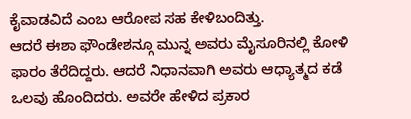ಕೈವಾಡವಿದೆ ಎಂಬ ಆರೋಪ ಸಹ ಕೇಳಿಬಂದಿತ್ತು.
ಆದರೆ ಈಶಾ ಫೌಂಡೇಶನ್ಗೂ ಮುನ್ನ ಅವರು ಮೈಸೂರಿನಲ್ಲಿ ಕೋಳಿ ಫಾರಂ ತೆರೆದಿದ್ದರು. ಆದರೆ ನಿಧಾನವಾಗಿ ಅವರು ಆಧ್ಯಾತ್ಮದ ಕಡೆ ಒಲವು ಹೊಂದಿದರು. ಅವರೇ ಹೇಳಿದ ಪ್ರಕಾರ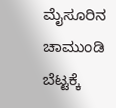ಮೈಸೂರಿನ ಚಾಮುಂಡಿ ಬೆಟ್ಟಕ್ಕೆ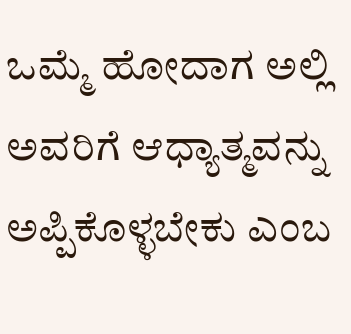ಒಮ್ಮೆ ಹೋದಾಗ ಅಲ್ಲಿ ಅವರಿಗೆ ಆಧ್ಯಾತ್ಮವನ್ನು ಅಪ್ಪಿಕೊಳ್ಳಬೇಕು ಎಂಬ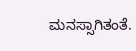ಮನಸ್ಸಾಗಿತಂತೆ.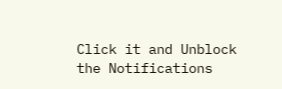Click it and Unblock the Notifications